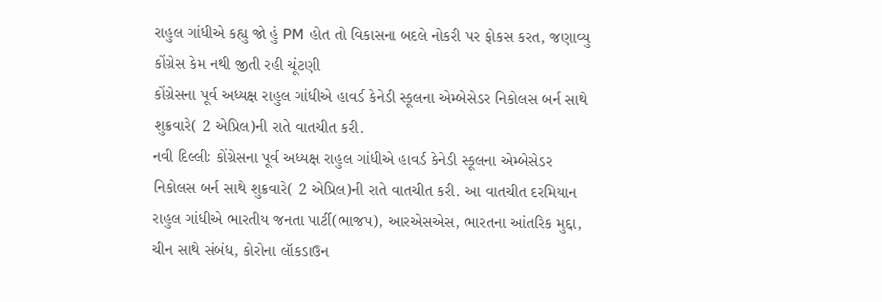રાહુલ ગાંધીએ કહ્યુ જો હું PM હોત તો વિકાસના બદલે નોકરી પર ફોકસ કરત, જણાવ્યુ કોંગ્રેસ કેમ નથી જીતી રહી ચૂંટણી
કોંગ્રેસના પૂર્વ અધ્યક્ષ રાહુલ ગાંધીએ હાવર્ડ કેનેડી સ્કૂલના એમ્બેસેડર નિકોલસ બર્ન સાથે શુક્રવારે( 2 એપ્રિલ)ની રાતે વાતચીત કરી.
નવી દિલ્લીઃ કોંગ્રેસના પૂર્વ અધ્યક્ષ રાહુલ ગાંધીએ હાવર્ડ કેનેડી સ્કૂલના એમ્બેસેડર નિકોલસ બર્ન સાથે શુક્રવારે( 2 એપ્રિલ)ની રાતે વાતચીત કરી. આ વાતચીત દરમિયાન રાહુલ ગાંધીએ ભારતીય જનતા પાર્ટી(ભાજપ), આરએસએસ, ભારતના આંતરિક મુદ્દા, ચીન સાથે સંબંધ, કોરોના લૉકડાઉન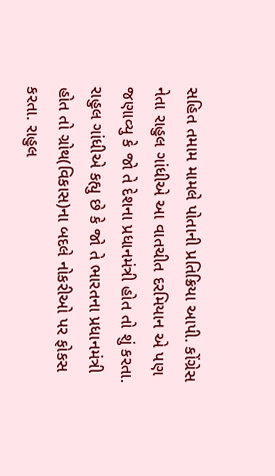સહિત તમામ મામલે પોતાની પ્રતિક્રિયા આપી. કોંગ્રેસ નેતા રાહુલ ગાંધીએ આ વાતચીત દરમિયાન એ પણ જણાવ્યુ કે જો તે દેશના પ્રધાનમંત્રી હોત તો શું કરતા. રાહુલ ગાંધીએ કહ્યુ છે કે જો તે ભારતના પ્રધાનમંત્રી હોત તો ગ્રોથ(વિકાસ)ના બદલે નોકરીઓ પર ફોકસ કરતા. રાહુલ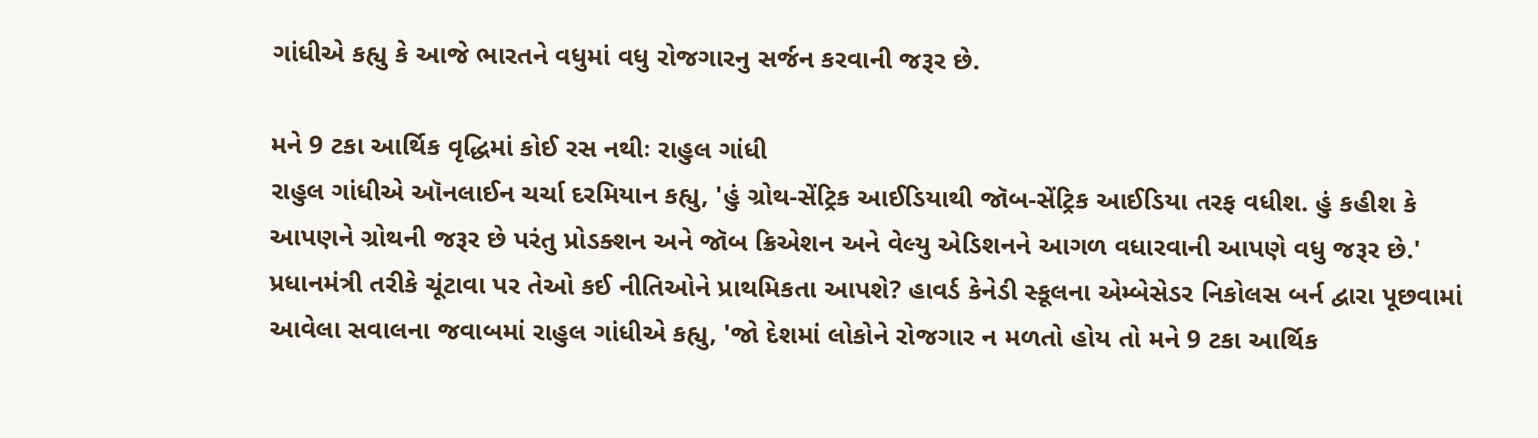ગાંધીએ કહ્યુ કે આજે ભારતને વધુમાં વધુ રોજગારનુ સર્જન કરવાની જરૂર છે.

મને 9 ટકા આર્થિક વૃદ્ધિમાં કોઈ રસ નથીઃ રાહુલ ગાંધી
રાહુલ ગાંધીએ ઑનલાઈન ચર્ચા દરમિયાન કહ્યુ, 'હું ગ્રોથ-સેંટ્રિક આઈડિયાથી જૉબ-સેંટ્રિક આઈડિયા તરફ વધીશ. હું કહીશ કે આપણને ગ્રોથની જરૂર છે પરંતુ પ્રોડક્શન અને જૉબ ક્રિએશન અને વેલ્યુ એડિશનને આગળ વધારવાની આપણે વધુ જરૂર છે.' પ્રધાનમંત્રી તરીકે ચૂંટાવા પર તેઓ કઈ નીતિઓને પ્રાથમિકતા આપશે? હાવર્ડ કેનેડી સ્કૂલના એમ્બેસેડર નિકોલસ બર્ન દ્વારા પૂછવામાં આવેલા સવાલના જવાબમાં રાહુલ ગાંધીએ કહ્યુ, 'જો દેશમાં લોકોને રોજગાર ન મળતો હોય તો મને 9 ટકા આર્થિક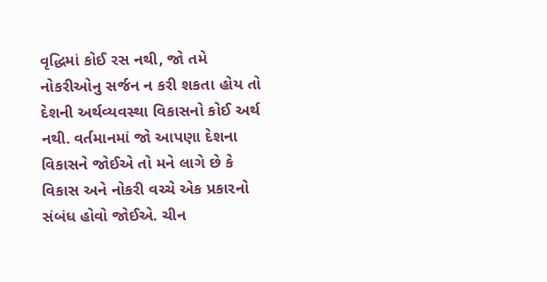વૃદ્ધિમાં કોઈ રસ નથી, જો તમે નોકરીઓનુ સર્જન ન કરી શકતા હોય તો દેશની અર્થવ્યવસ્થા વિકાસનો કોઈ અર્થ નથી. વર્તમાનમાં જો આપણા દેશના વિકાસને જોઈએ તો મને લાગે છે કે વિકાસ અને નોકરી વચ્ચે એક પ્રકારનો સંબંધ હોવો જોઈએ. ચીન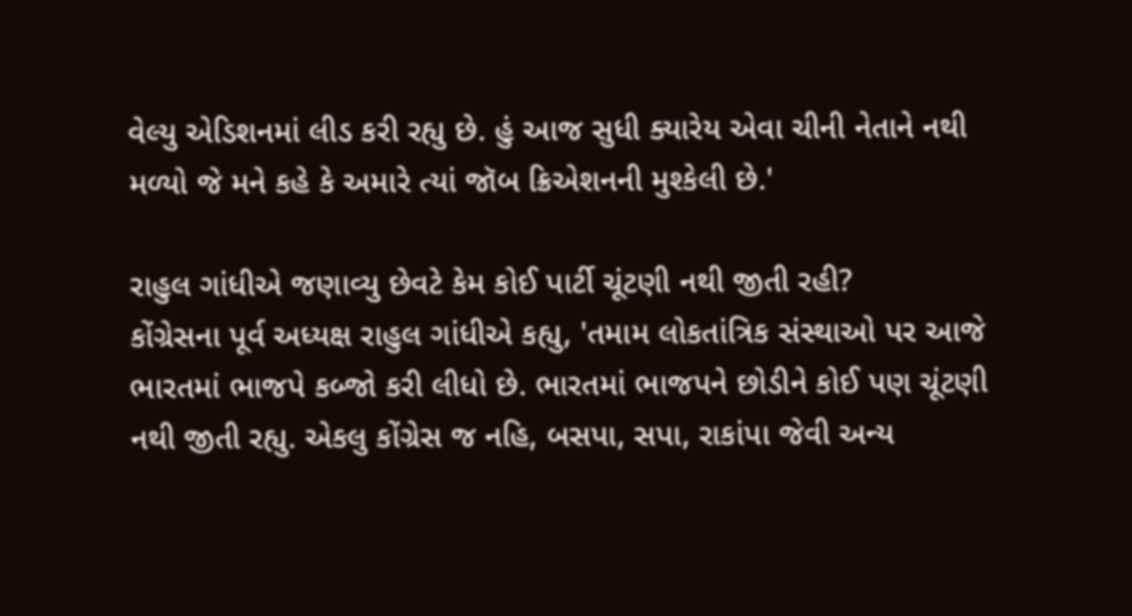વેલ્યુ એડિશનમાં લીડ કરી રહ્યુ છે. હું આજ સુધી ક્યારેય એવા ચીની નેતાને નથી મળ્યો જે મને કહે કે અમારે ત્યાં જૉબ ક્રિએશનની મુશ્કેલી છે.'

રાહુલ ગાંધીએ જણાવ્યુ છેવટે કેમ કોઈ પાર્ટી ચૂંટણી નથી જીતી રહી?
કોંગ્રેસના પૂર્વ અધ્યક્ષ રાહુલ ગાંધીએ કહ્યુ, 'તમામ લોકતાંત્રિક સંસ્થાઓ પર આજે ભારતમાં ભાજપે કબ્જો કરી લીધો છે. ભારતમાં ભાજપને છોડીને કોઈ પણ ચૂંટણી નથી જીતી રહ્યુ. એકલુ કોંગ્રેસ જ નહિ, બસપા, સપા, રાકાંપા જેવી અન્ય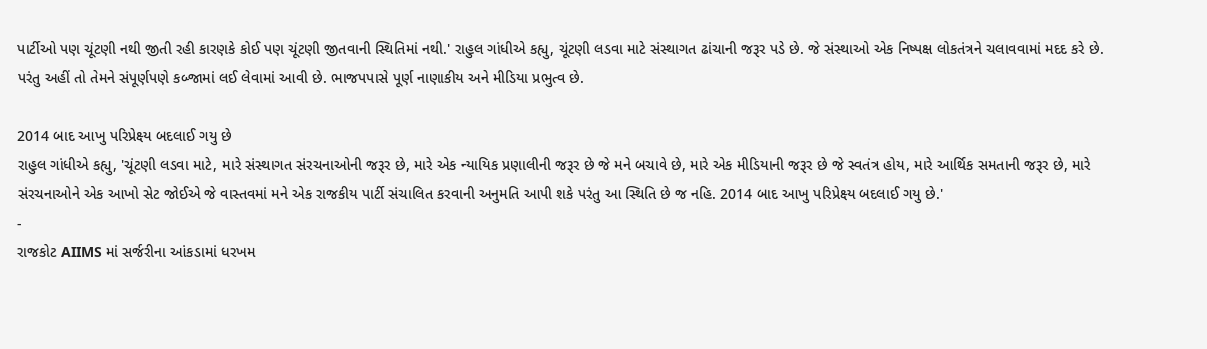પાર્ટીઓ પણ ચૂંટણી નથી જીતી રહી કારણકે કોઈ પણ ચૂંટણી જીતવાની સ્થિતિમાં નથી.' રાહુલ ગાંધીએ કહ્યુ, ચૂંટણી લડવા માટે સંસ્થાગત ઢાંચાની જરૂર પડે છે. જે સંસ્થાઓ એક નિષ્પક્ષ લોકતંત્રને ચલાવવામાં મદદ કરે છે. પરંતુ અહીં તો તેમને સંપૂર્ણપણે કબ્જામાં લઈ લેવામાં આવી છે. ભાજપપાસે પૂર્ણ નાણાકીય અને મીડિયા પ્રભુત્વ છે.

2014 બાદ આખુ પરિપ્રેક્ષ્ય બદલાઈ ગયુ છે
રાહુલ ગાંધીએ કહ્યુ, 'ચૂંટણી લડવા માટે, મારે સંસ્થાગત સંરચનાઓની જરૂર છે, મારે એક ન્યાયિક પ્રણાલીની જરૂર છે જે મને બચાવે છે, મારે એક મીડિયાની જરૂર છે જે સ્વતંત્ર હોય, મારે આર્થિક સમતાની જરૂર છે, મારે સંરચનાઓને એક આખો સેટ જોઈએ જે વાસ્તવમાં મને એક રાજકીય પાર્ટી સંચાલિત કરવાની અનુમતિ આપી શકે પરંતુ આ સ્થિતિ છે જ નહિ. 2014 બાદ આખુ પરિપ્રેક્ષ્ય બદલાઈ ગયુ છે.'
-
રાજકોટ AIIMS માં સર્જરીના આંકડામાં ધરખમ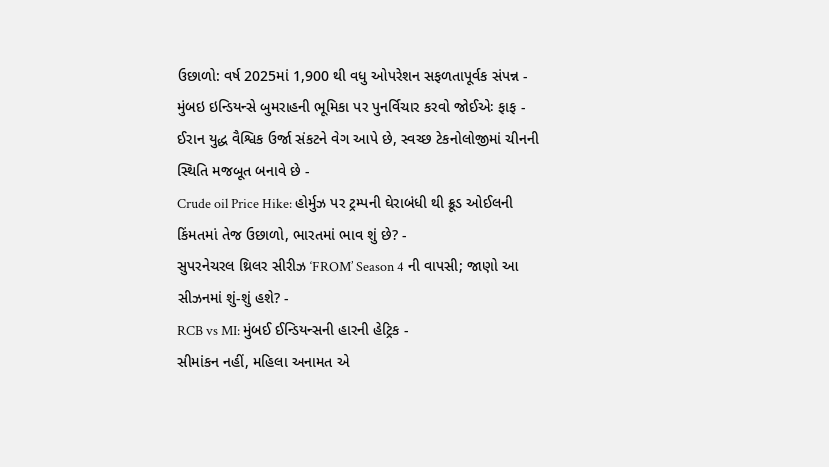ઉછાળો: વર્ષ 2025માં 1,900 થી વધુ ઓપરેશન સફળતાપૂર્વક સંપન્ન -
મુંબઇ ઇન્ડિયન્સે બુમરાહની ભૂમિકા પર પુનર્વિચાર કરવો જોઈએઃ ફાફ -
ઈરાન યુદ્ધ વૈશ્વિક ઉર્જા સંકટને વેગ આપે છે, સ્વચ્છ ટેકનોલોજીમાં ચીનની સ્થિતિ મજબૂત બનાવે છે -
Crude oil Price Hike: હોર્મુઝ પર ટ્રમ્પની ઘેરાબંધી થી ક્રૂડ ઓઈલની કિંમતમાં તેજ ઉછાળો, ભારતમાં ભાવ શું છે? -
સુપરનેચરલ થ્રિલર સીરીઝ ‘FROM’ Season 4 ની વાપસી; જાણો આ સીઝનમાં શું-શું હશે? -
RCB vs MI: મુંબઈ ઈન્ડિયન્સની હારની હેટ્રિક -
સીમાંકન નહીં, મહિલા અનામત એ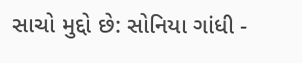સાચો મુદ્દો છે: સોનિયા ગાંધી -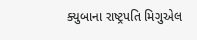ક્યુબાના રાષ્ટ્રપતિ મિગુએલ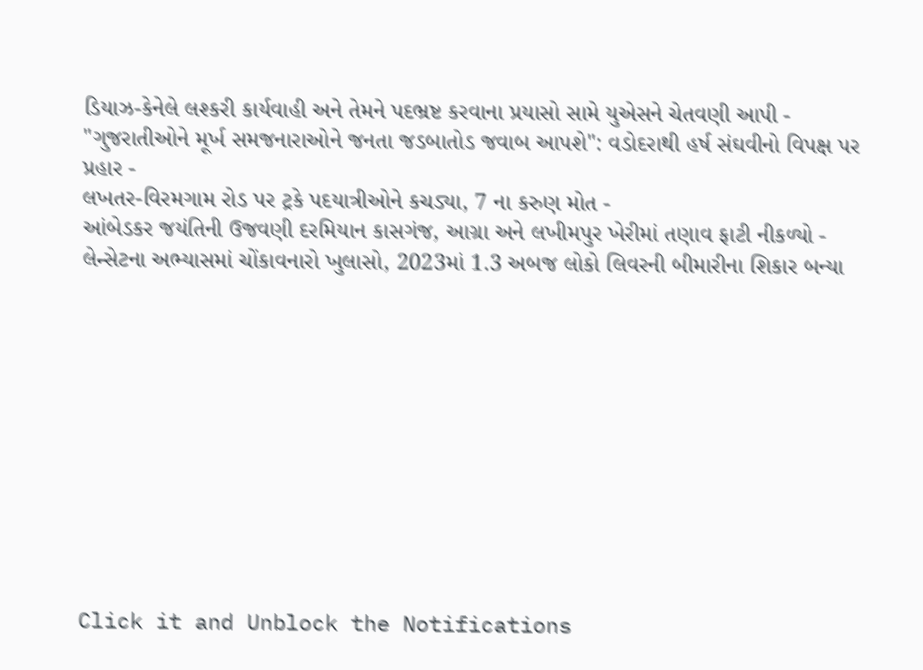ડિયાઝ-કેનેલે લશ્કરી કાર્યવાહી અને તેમને પદભ્રષ્ટ કરવાના પ્રયાસો સામે યુએસને ચેતવણી આપી -
"ગુજરાતીઓને મૂર્ખ સમજનારાઓને જનતા જડબાતોડ જવાબ આપશે": વડોદરાથી હર્ષ સંઘવીનો વિપક્ષ પર પ્રહાર -
લખતર-વિરમગામ રોડ પર ટ્રકે પદયાત્રીઓને કચડ્યા, 7 ના કરુણ મોત -
આંબેડકર જયંતિની ઉજવણી દરમિયાન કાસગંજ, આગ્રા અને લખીમપુર ખેરીમાં તણાવ ફાટી નીકળ્યો -
લેન્સેટના અભ્યાસમાં ચોંકાવનારો ખુલાસો, 2023માં 1.3 અબજ લોકો લિવરની બીમારીના શિકાર બન્યા











Click it and Unblock the Notifications